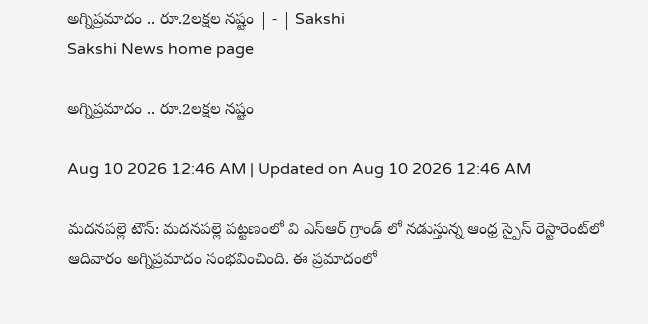అగ్నిప్రమాదం .. రూ.2లక్షల నష్టం | - | Sakshi
Sakshi News home page

అగ్నిప్రమాదం .. రూ.2లక్షల నష్టం

Aug 10 2026 12:46 AM | Updated on Aug 10 2026 12:46 AM

మదనపల్లె టౌన్‌: మదనపల్లె పట్టణంలో వి ఎస్‌ఆర్‌ గ్రాండ్‌ లో నడుస్తున్న ఆంధ్ర స్పైస్‌ రెస్టారెంట్‌లో ఆదివారం అగ్నిప్రమాదం సంభవించింది. ఈ ప్రమాదంలో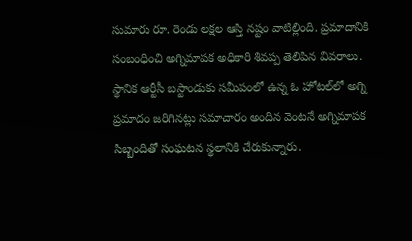సుమారు రూ. రెండు లక్షల ఆస్తి నష్టం వాటిల్లింది. ప్రమాదానికి సంబంధించి అగ్నిమాపక అధికారి శివప్ప తెలిపిన వివరాలు. స్థానిక ఆర్టీసీ బస్టాండుకు సమీపంలో ఉన్న ఓ హోటల్‌లో అగ్ని ప్రమాదం జరిగినట్లు సమాచారం అందిన వెంటనే అగ్నిమాపక సిబ్బందితో సంఘటన స్థలానికి చేరుకున్నారు.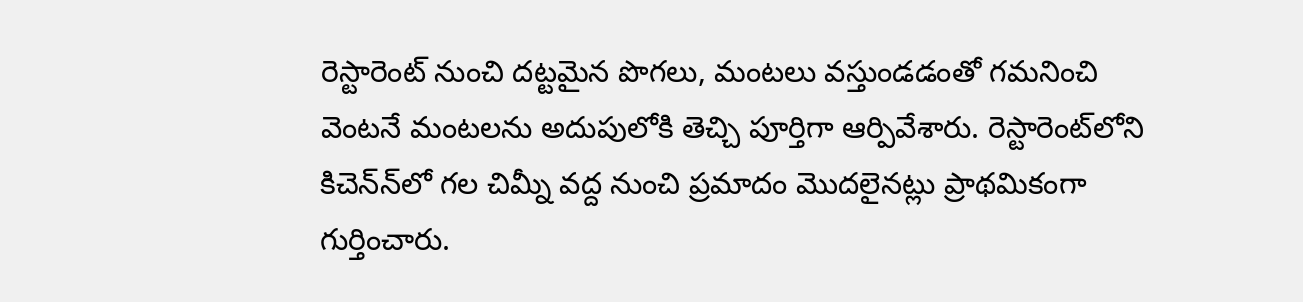రెస్టారెంట్‌ నుంచి దట్టమైన పొగలు, మంటలు వస్తుండడంతో గమనించి వెంటనే మంటలను అదుపులోకి తెచ్చి పూర్తిగా ఆర్పివేశారు. రెస్టారెంట్‌లోని కిచెన్‌న్‌లో గల చిమ్నీ వద్ద నుంచి ప్రమాదం మొదలైనట్లు ప్రాథమికంగా గుర్తించారు.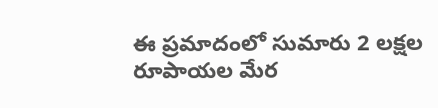ఈ ప్రమాదంలో సుమారు 2 లక్షల రూపాయల మేర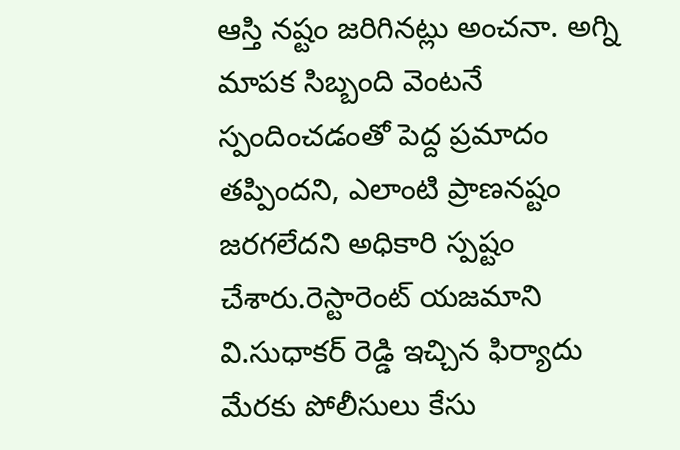ఆస్తి నష్టం జరిగినట్లు అంచనా. అగ్ని మాపక సిబ్బంది వెంటనే స్పందించడంతో పెద్ద ప్రమాదం తప్పిందని, ఎలాంటి ప్రాణనష్టం జరగలేదని అధికారి స్పష్టం చేశారు.రెస్టారెంట్‌ యజమాని వి.సుధాకర్‌ రెడ్డి ఇచ్చిన ఫిర్యాదు మేరకు పోలీసులు కేసు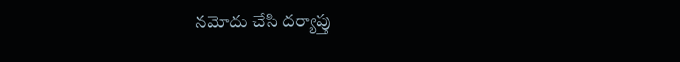నమోదు చేసి దర్యాప్తు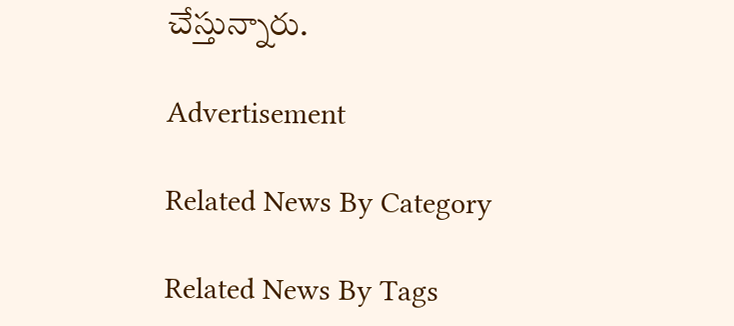చేస్తున్నారు.

Advertisement

Related News By Category

Related News By Tags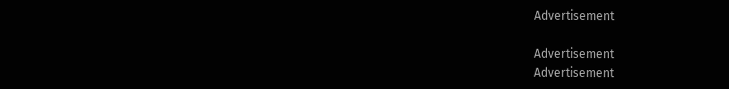Advertisement

Advertisement
Advertisement